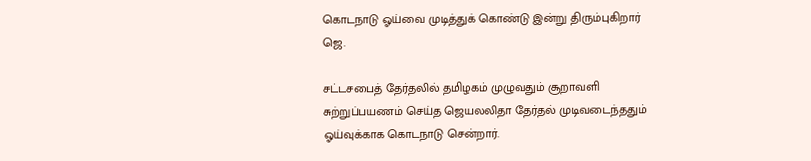கொடநாடு ஓய்வை முடித்துக் கொண்டு இன்று திரும்புகிறார் ஜெ.

சட்டசபைத் தேர்தலில் தமிழகம் முழுவதும் சூறாவளி சுற்றுப்பயணம் செய்த ஜெயலலிதா தேர்தல் முடிவடைந்ததும் ஓய்வுக்காக கொடநாடு சென்றார்.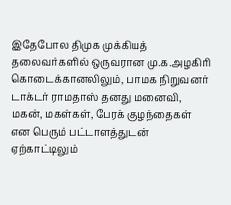இதேபோல திமுக முக்கியத் தலைவர்களில் ஒருவரான மு.க.அழகிரி கொடைக்கானலிலும், பாமக நிறுவனர் டாக்டர் ராமதாஸ் தனது மனைவி, மகன், மகள்கள், பேரக் குழந்தைகள் என பெரும் பட்டாளத்துடன் ஏற்காட்டிலும்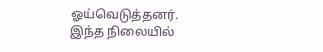ஓய்வெடுத்தனர்.
இந்த நிலையில்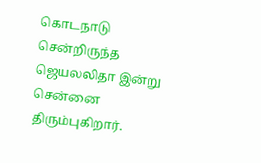கொடநாடு சென்றிருந்த ஜெயலலிதா இன்று சென்னை திரும்புகிறார்.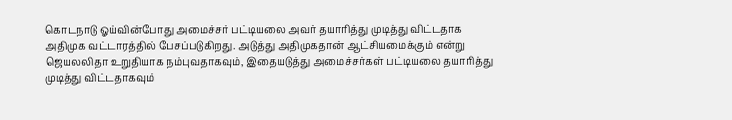கொடநாடு ஓய்வின்போது அமைச்சர் பட்டியலை அவர் தயாரித்து முடித்து விட்டதாக அதிமுக வட்டாரத்தில் பேசப்படுகிறது. அடுத்து அதிமுகதான் ஆட்சியமைக்கும் என்று ஜெயலலிதா உறுதியாக நம்புவதாகவும், இதையடுத்து அமைச்சர்கள் பட்டியலை தயாரித்து முடித்து விட்டதாகவும்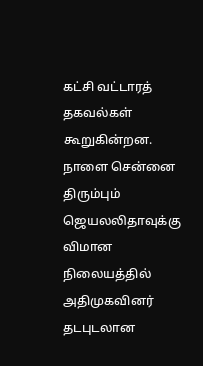கட்சி வட்டாரத் தகவல்கள் கூறுகின்றன.
நாளை சென்னை திரும்பும் ஜெயலலிதாவுக்கு விமான நிலையத்தில் அதிமுகவினர் தடபுடலான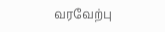வரவேற்பு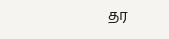தர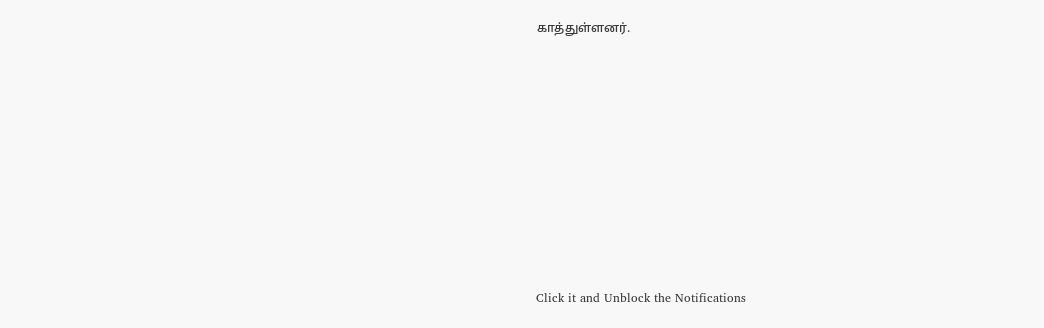காத்துள்ளனர்.












Click it and Unblock the Notifications